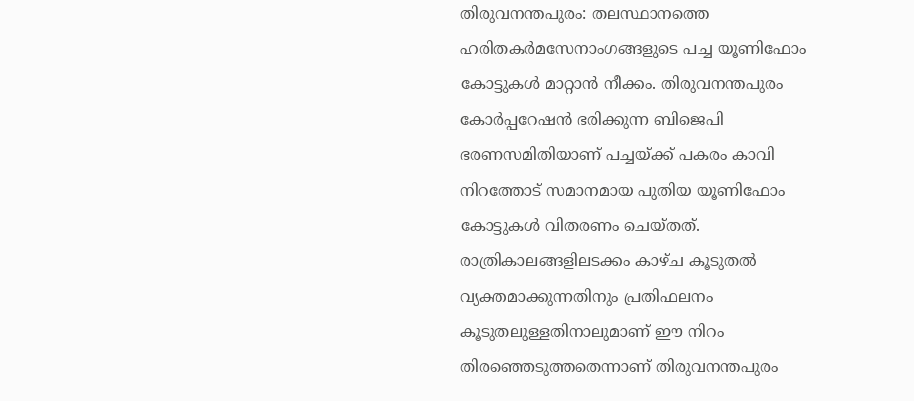തിരുവനന്തപുരം: തലസ്ഥാനത്തെ ഹരിതകർമസേനാംഗങ്ങളുടെ പച്ച യൂണിഫോം കോട്ടുകൾ മാറ്റാൻ നീക്കം. തിരുവനന്തപുരം കോർപ്പറേഷൻ ഭരിക്കുന്ന ബിജെപി ഭരണസമിതിയാണ് പച്ചയ്ക്ക് പകരം കാവി നിറത്തോട് സമാനമായ പുതിയ യൂണിഫോം കോട്ടുകൾ വിതരണം ചെയ്തത്. രാത്രികാലങ്ങളിലടക്കം കാഴ്ച കൂടുതൽ വ്യക്തമാക്കുന്നതിനും പ്രതിഫലനം കൂടുതലുള്ളതിനാലുമാണ് ഈ നിറം തിരഞ്ഞെടുത്തതെന്നാണ് തിരുവനന്തപുരം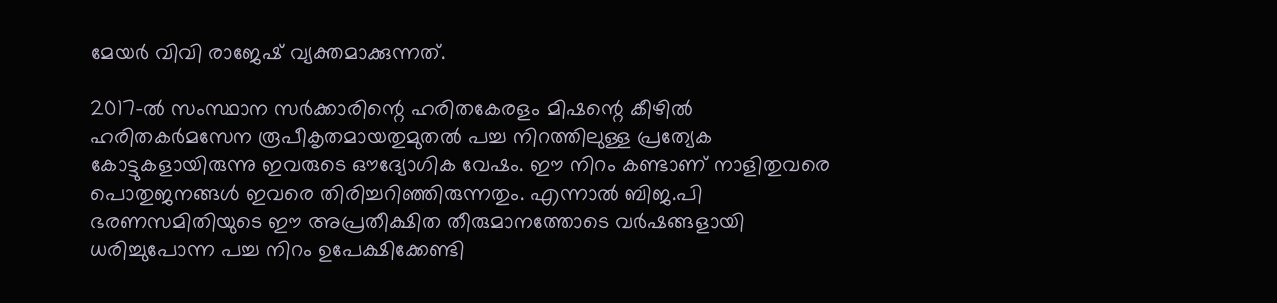മേയർ വിവി രാജേഷ് വ്യക്തമാക്കുന്നത്.

2017-ൽ സംസ്ഥാന സർക്കാരിന്റെ ഹരിതകേരളം മിഷന്റെ കീഴിൽ ഹരിതകർമസേന രൂപീകൃതമായതുമുതൽ പച്ച നിറത്തിലുള്ള പ്രത്യേക കോട്ടുകളായിരുന്നു ഇവരുടെ ഔദ്യോഗിക വേഷം. ഈ നിറം കണ്ടാണ് നാളിതുവരെ പൊതുജനങ്ങൾ ഇവരെ തിരിച്ചറിഞ്ഞിരുന്നതും. എന്നാൽ ബിജ.പി ഭരണസമിതിയുടെ ഈ അപ്രതീക്ഷിത തീരുമാനത്തോടെ വർഷങ്ങളായി ധരിച്ചുപോന്ന പച്ച നിറം ഉപേക്ഷിക്കേണ്ടി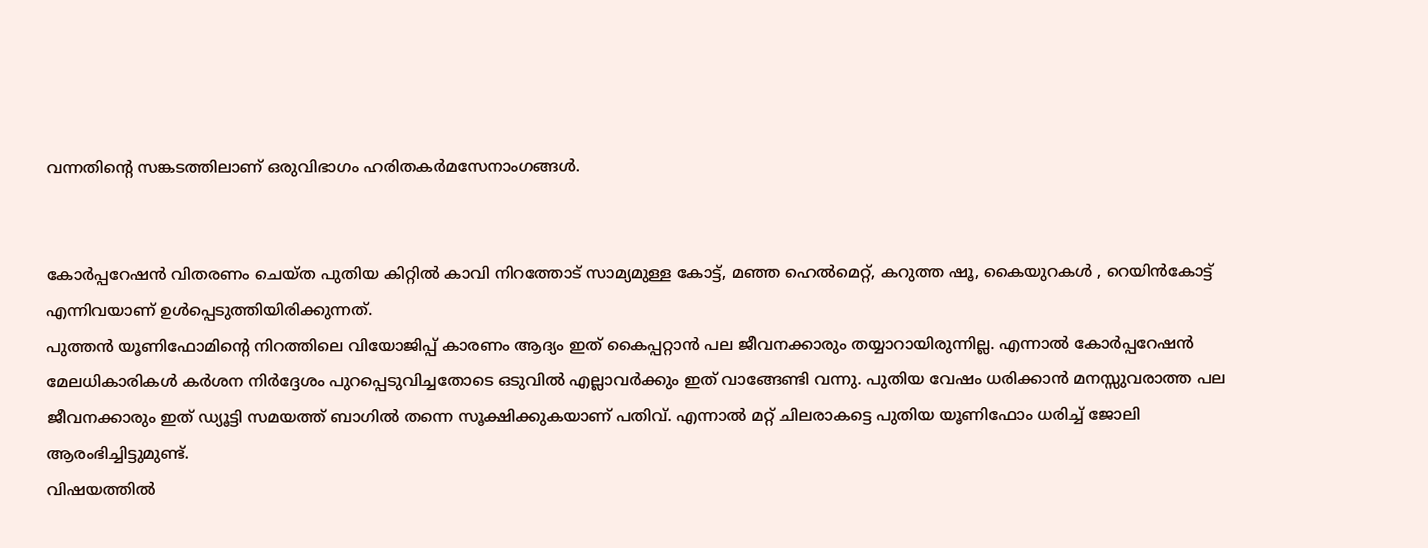വന്നതിന്റെ സങ്കടത്തിലാണ് ഒരുവിഭാഗം ഹരിതകർമസേനാംഗങ്ങൾ.


കോർപ്പറേഷൻ വിതരണം ചെയ്ത പുതിയ കിറ്റിൽ കാവി നിറത്തോട് സാമ്യമുള്ള കോട്ട്, മഞ്ഞ ഹെൽമെറ്റ്, കറുത്ത ഷൂ, കൈയുറകൾ , റെയിൻകോട്ട് എന്നിവയാണ് ഉൾപ്പെടുത്തിയിരിക്കുന്നത്.
പുത്തൻ യൂണിഫോമിന്റെ നിറത്തിലെ വിയോജിപ്പ് കാരണം ആദ്യം ഇത് കൈപ്പറ്റാൻ പല ജീവനക്കാരും തയ്യാറായിരുന്നില്ല. എന്നാൽ കോർപ്പറേഷൻ മേലധികാരികൾ കർശന നിർദ്ദേശം പുറപ്പെടുവിച്ചതോടെ ഒടുവിൽ എല്ലാവർക്കും ഇത് വാങ്ങേണ്ടി വന്നു. പുതിയ വേഷം ധരിക്കാൻ മനസ്സുവരാത്ത പല ജീവനക്കാരും ഇത് ഡ്യൂട്ടി സമയത്ത് ബാഗിൽ തന്നെ സൂക്ഷിക്കുകയാണ് പതിവ്. എന്നാൽ മറ്റ് ചിലരാകട്ടെ പുതിയ യൂണിഫോം ധരിച്ച് ജോലി ആരംഭിച്ചിട്ടുമുണ്ട്.
വിഷയത്തിൽ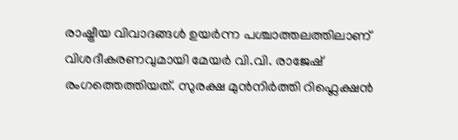രാഷ്ട്രീയ വിവാദങ്ങൾ ഉയർന്ന പശ്ചാത്തലത്തിലാണ് വിശദീകരണവുമായി മേയർ വി.വി. രാജേഷ് രംഗത്തെത്തിയത്. സുരക്ഷ മുൻനിർത്തി റിഫ്ലെക്ഷൻ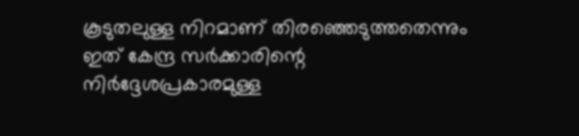കൂടുതലുള്ള നിറമാണ് തിരഞ്ഞെടുത്തതെന്നും ഇത് കേന്ദ്ര സർക്കാരിന്റെ നിർദ്ദേശപ്രകാരമുള്ള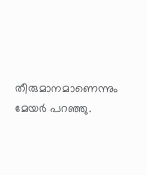തീരുമാനമാണെന്നും മേയർ പറഞ്ഞു.